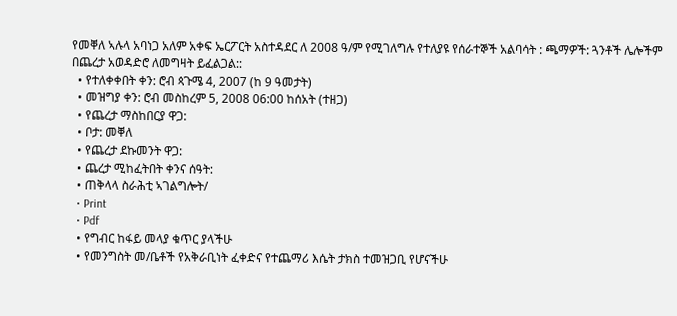የመቐለ ኣሉላ አባነጋ አለም አቀፍ ኤርፖርት አስተዳደር ለ 2008 ዓ/ም የሚገለግሉ የተለያዩ የሰራተኞች አልባሳት : ጫማዎች: ጓንቶች ሌሎችም በጨረታ አወዳድሮ ለመግዛት ይፈልጋል::
  • የተለቀቀበት ቀን: ሮብ ጳጉሜ 4, 2007 (ከ 9 ዓመታት)
  • መዝግያ ቀን: ሮብ መስከረም 5, 2008 06:00 ከሰአት (ተዘጋ)
  • የጨረታ ማስከበርያ ዋጋ:
  • ቦታ: መቐለ
  • የጨረታ ደኩመንት ዋጋ:
  • ጨረታ ሚከፈትበት ቀንና ሰዓት:
  • ጠቅላላ ስራሕቲ ኣገልግሎት/
  • Print
  • Pdf
  • የግብር ከፋይ መላያ ቁጥር ያላችሁ
  • የመንግስት መ/ቤቶች የአቅራቢነት ፈቀድና የተጨማሪ እሴት ታክስ ተመዝጋቢ የሆናችሁ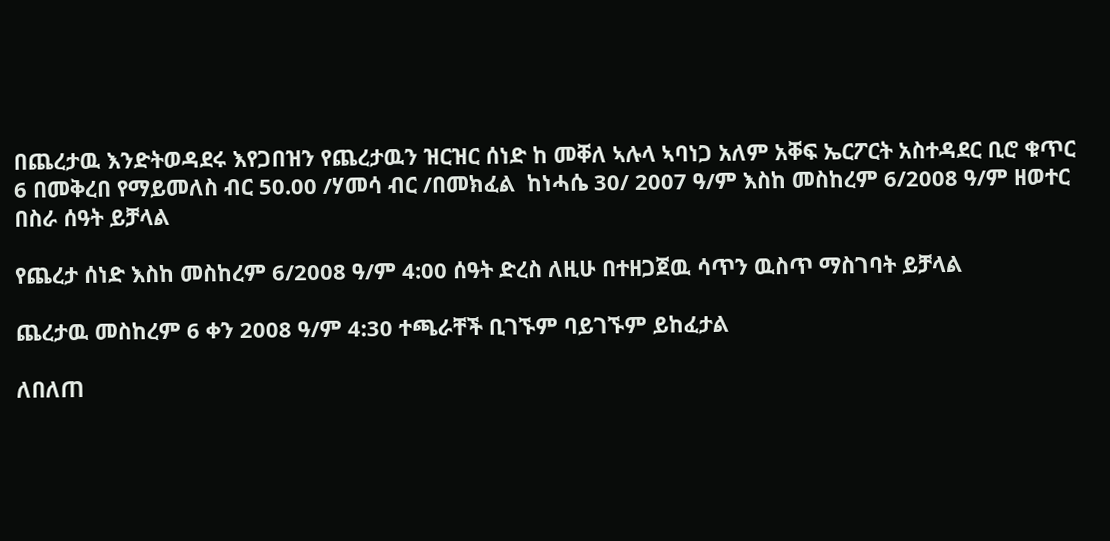በጨረታዉ እንድትወዳደሩ እየጋበዝን የጨረታዉን ዝርዝር ሰነድ ከ መቐለ ኣሉላ ኣባነጋ አለም አቐፍ ኤርፖርት አስተዳደር ቢሮ ቁጥር 6 በመቅረበ የማይመለስ ብር 50.00 /ሃመሳ ብር /በመክፈል  ከነሓሴ 30/ 2007 ዓ/ም እስከ መስከረም 6/2008 ዓ/ም ዘወተር በስራ ሰዓት ይቻላል

የጨረታ ሰነድ እስከ መስከረም 6/2008 ዓ/ም 4:00 ሰዓት ድረስ ለዚሁ በተዘጋጀዉ ሳጥን ዉስጥ ማስገባት ይቻላል

ጨረታዉ መስከረም 6 ቀን 2008 ዓ/ም 4:30 ተጫራቸች ቢገኙም ባይገኙም ይከፈታል

ለበለጠ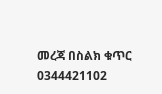መረጃ በስልክ ቁጥር 0344421102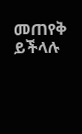መጠየቅ ይችላሉ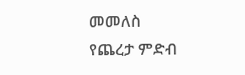መመለስ
የጨረታ ምድብ